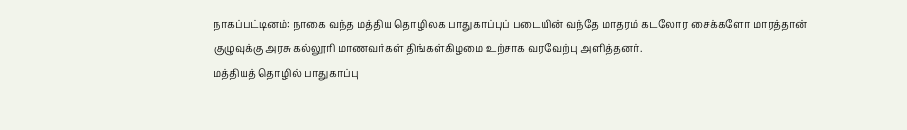நாகப்பட்டினம்: நாகை வந்த மத்திய தொழிலக பாதுகாப்புப் படையின் வந்தே மாதரம் கடலோர சைக்களோ மாரத்தான் குழுவுக்கு அரசு கல்லூரி மாணவர்கள் திங்கள்கிழமை உற்சாக வரவேற்பு அளித்தனர்.
மத்தியத் தொழில் பாதுகாப்பு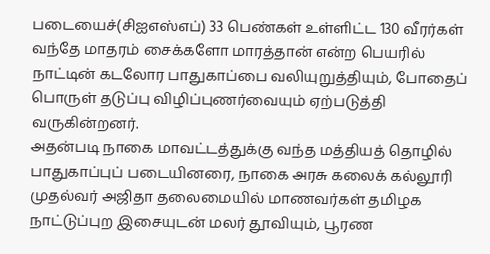படையைச்(சிஐஎஸ்எப்) 33 பெண்கள் உள்ளிட்ட 130 வீரர்கள் வந்தே மாதரம் சைக்களோ மாரத்தான் என்ற பெயரில் நாட்டின் கடலோர பாதுகாப்பை வலியுறுத்தியும், போதைப் பொருள் தடுப்பு விழிப்புணர்வையும் ஏற்படுத்தி வருகின்றனர்.
அதன்படி நாகை மாவட்டத்துக்கு வந்த மத்தியத் தொழில் பாதுகாப்புப் படையினரை, நாகை அரசு கலைக் கல்லூரி முதல்வர் அஜிதா தலைமையில் மாணவர்கள் தமிழக நாட்டுப்புற இசையுடன் மலர் தூவியும், பூரண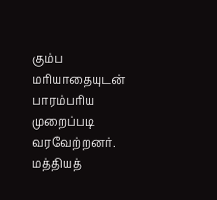கும்ப மரியாதையுடன் பாரம்பரிய முறைப்படி வரவேற்றனர். மத்தியத்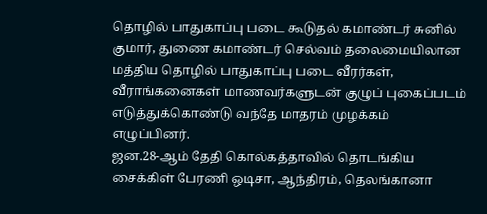தொழில் பாதுகாப்பு படை கூடுதல் கமாண்டர் சுனில் குமார், துணை கமாண்டர் செல்வம் தலைமையிலான மத்திய தொழில் பாதுகாப்பு படை வீரர்கள், வீராங்கனைகள் மாணவர்களுடன் குழுப் புகைப்படம் எடுத்துக்கொண்டு வந்தே மாதரம் முழக்கம் எழுப்பினர்.
ஜன.28-ஆம் தேதி கொல்கத்தாவில் தொடங்கிய சைக்கிள் பேரணி ஒடிசா, ஆந்திரம், தெலங்கானா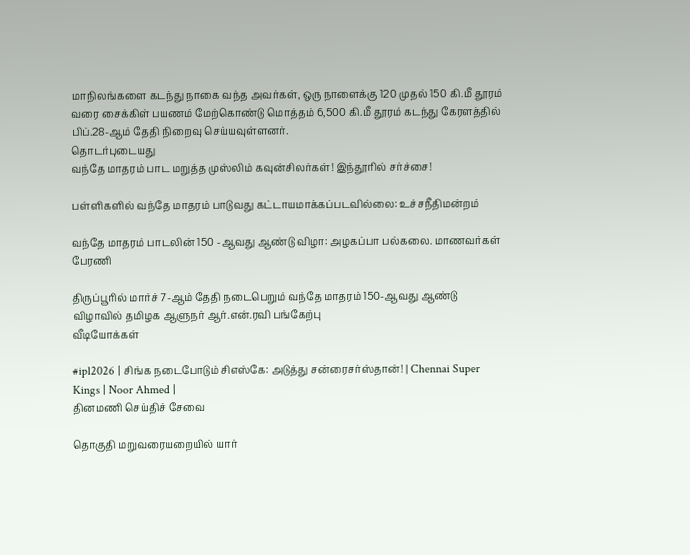மாநிலங்களை கடந்து நாகை வந்த அவர்கள், ஒரு நாளைக்கு 120 முதல் 150 கி.மீ தூரம் வரை சைக்கிள் பயணம் மேற்கொண்டு மொத்தம் 6,500 கி.மீ தூரம் கடந்து கேரளத்தில் பிப்.28-ஆம் தேதி நிறைவு செய்யவுள்ளனர்.
தொடர்புடையது
வந்தே மாதரம் பாட மறுத்த முஸ்லிம் கவுன்சிலர்கள்! இந்தூரில் சர்ச்சை!

பள்ளிகளில் வந்தே மாதரம் பாடுவது கட்டாயமாக்கப்படவில்லை: உச்சநீதிமன்றம்

வந்தே மாதரம் பாடலின் 150 -ஆவது ஆண்டு விழா: அழகப்பா பல்கலை. மாணவர்கள் பேரணி

திருப்பூரில் மார்ச் 7-ஆம் தேதி நடைபெறும் வந்தே மாதரம் 150-ஆவது ஆண்டு விழாவில் தமிழக ஆளுநர் ஆர்.என்.ரவி பங்கேற்பு
வீடியோக்கள்

#ipl2026 | சிங்க நடைபோடும் சிஎஸ்கே: அடுத்து சன்ரைசர்ஸ்தான்! | Chennai Super Kings | Noor Ahmed |
தினமணி செய்திச் சேவை

தொகுதி மறுவரையறையில் யார்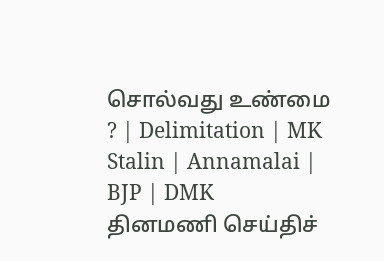சொல்வது உண்மை ? | Delimitation | MK Stalin | Annamalai | BJP | DMK
தினமணி செய்திச்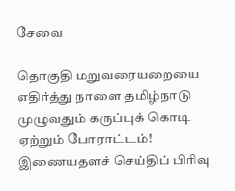சேவை

தொகுதி மறுவரையறையை எதிர்த்து நாளை தமிழ்நாடு முழுவதும் கருப்புக் கொடி ஏற்றும் போராட்டம்!
இணையதளச் செய்திப் பிரிவு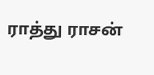ராத்து ராசன்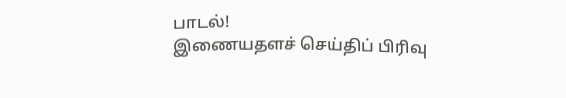பாடல்!
இணையதளச் செய்திப் பிரிவு